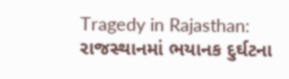Tragedy in Rajasthan: રાજસ્થાનમાં ભયાનક દુર્ઘટના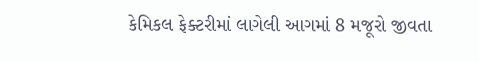કેમિકલ ફેક્ટરીમાં લાગેલી આગમાં 8 મજૂરો જીવતા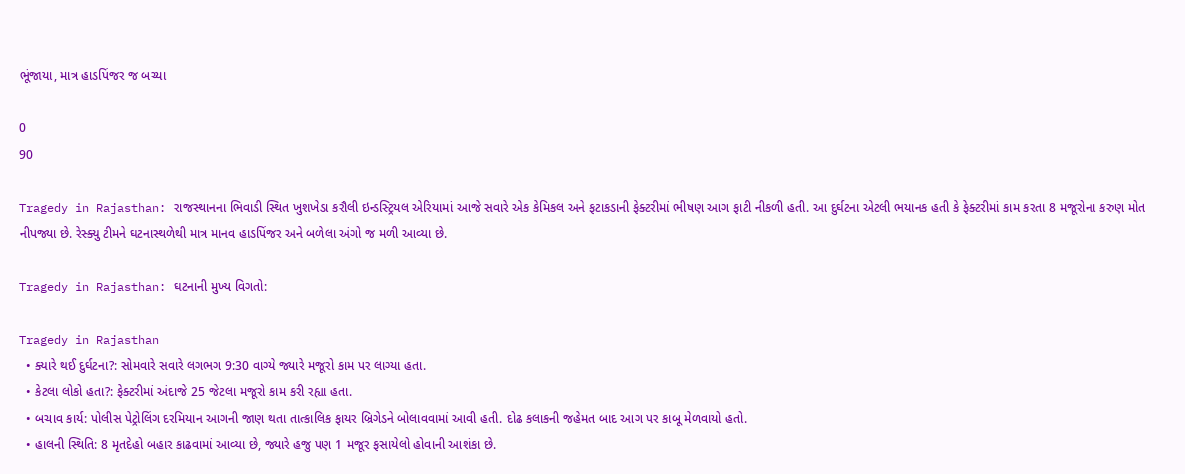ભૂંજાયા, માત્ર હાડપિંજર જ બચ્યા

0
90

Tragedy in Rajasthan: રાજસ્થાનના ભિવાડી સ્થિત ખુશખેડા કરૌલી ઇન્ડસ્ટ્રિયલ એરિયામાં આજે સવારે એક કેમિકલ અને ફટાકડાની ફેક્ટરીમાં ભીષણ આગ ફાટી નીકળી હતી. આ દુર્ઘટના એટલી ભયાનક હતી કે ફેક્ટરીમાં કામ કરતા 8 મજૂરોના કરુણ મોત નીપજ્યા છે. રેસ્ક્યુ ટીમને ઘટનાસ્થળેથી માત્ર માનવ હાડપિંજર અને બળેલા અંગો જ મળી આવ્યા છે.

Tragedy in Rajasthan: ઘટનાની મુખ્ય વિગતો:

Tragedy in Rajasthan
  • ક્યારે થઈ દુર્ઘટના?: સોમવારે સવારે લગભગ 9:30 વાગ્યે જ્યારે મજૂરો કામ પર લાગ્યા હતા.
  • કેટલા લોકો હતા?: ફેક્ટરીમાં અંદાજે 25 જેટલા મજૂરો કામ કરી રહ્યા હતા.
  • બચાવ કાર્ય: પોલીસ પેટ્રોલિંગ દરમિયાન આગની જાણ થતા તાત્કાલિક ફાયર બ્રિગેડને બોલાવવામાં આવી હતી. દોઢ કલાકની જહેમત બાદ આગ પર કાબૂ મેળવાયો હતો.
  • હાલની સ્થિતિ: 8 મૃતદેહો બહાર કાઢવામાં આવ્યા છે, જ્યારે હજુ પણ 1 મજૂર ફસાયેલો હોવાની આશંકા છે.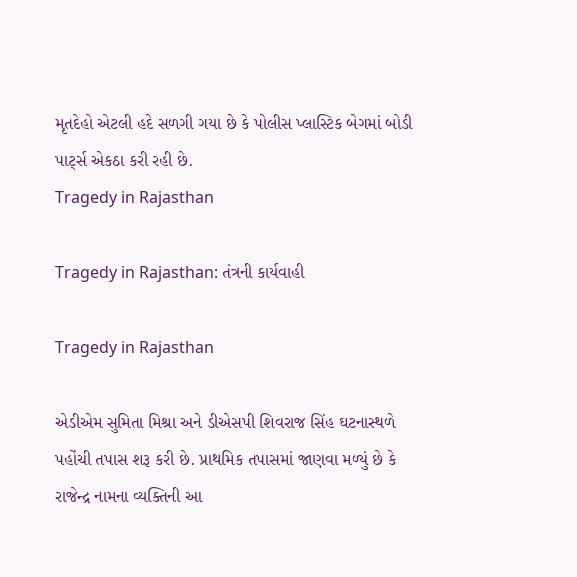મૃતદેહો એટલી હદે સળગી ગયા છે કે પોલીસ પ્લાસ્ટિક બેગમાં બોડી પાર્ટ્સ એકઠા કરી રહી છે.
Tragedy in Rajasthan

Tragedy in Rajasthan: તંત્રની કાર્યવાહી

Tragedy in Rajasthan

એડીએમ સુમિતા મિશ્રા અને ડીએસપી શિવરાજ સિંહ ઘટનાસ્થળે પહોંચી તપાસ શરૂ કરી છે. પ્રાથમિક તપાસમાં જાણવા મળ્યું છે કે રાજેન્દ્ર નામના વ્યક્તિની આ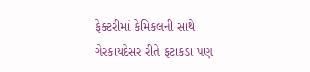ફેક્ટરીમાં કેમિકલની સાથે ગેરકાયદેસર રીતે ફટાકડા પણ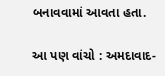બનાવવામાં આવતા હતા.

આ પણ વાંચો : અમદાવાદ-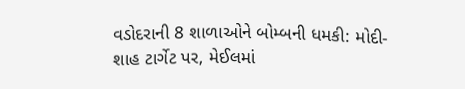વડોદરાની 8 શાળાઓને બોમ્બની ધમકી: મોદી-શાહ ટાર્ગેટ પર, મેઈલમાં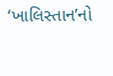‘ખાલિસ્તાન’નો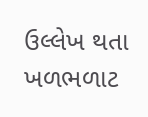ઉલ્લેખ થતા ખળભળાટ